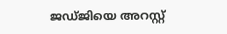ജഡ്ജിയെ അറസ്റ്റ്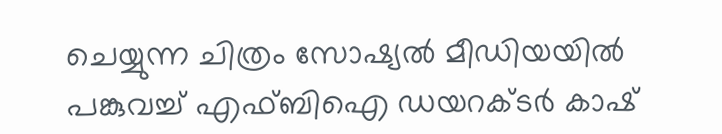ചെയ്യുന്ന ചിത്രം സോഷ്യല്‍ മീഡിയയില്‍ പങ്കുവച്ച് എഫ്ബിഐ ഡയറക്ടര്‍ കാഷ്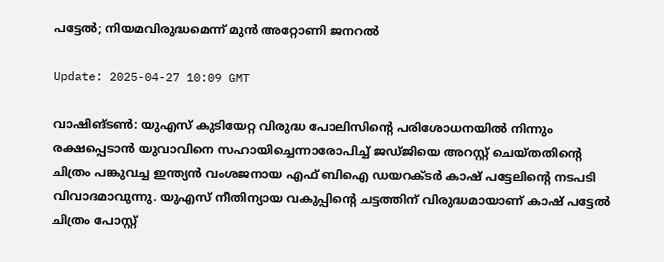പട്ടേല്‍; നിയമവിരുദ്ധമെന്ന് മുന്‍ അറ്റോണി ജനറല്‍

Update: 2025-04-27 10:09 GMT

വാഷിങ്ടണ്‍: യുഎസ് കുടിയേറ്റ വിരുദ്ധ പോലിസിന്റെ പരിശോധനയില്‍ നിന്നും രക്ഷപ്പെടാന്‍ യുവാവിനെ സഹായിച്ചെന്നാരോപിച്ച് ജഡ്ജിയെ അറസ്റ്റ് ചെയ്തതിന്റെ ചിത്രം പങ്കുവച്ച ഇന്ത്യന്‍ വംശജനായ എഫ് ബിഐ ഡയറക്ടര്‍ കാഷ് പട്ടേലിന്റെ നടപടി വിവാദമാവുന്നു. യുഎസ് നീതിന്യായ വകുപ്പിന്റെ ചട്ടത്തിന് വിരുദ്ധമായാണ് കാഷ് പട്ടേല്‍ ചിത്രം പോസ്റ്റ്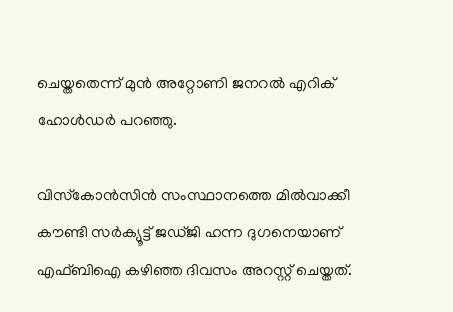ചെയ്തതെന്ന് മുന്‍ അറ്റോണി ജനറല്‍ എറിക് ഹോള്‍ഡര്‍ പറഞ്ഞു.

വിസ്‌കോന്‍സിന്‍ സംസ്ഥാനത്തെ മില്‍വാക്കീ കൗണ്ടി സര്‍ക്യൂട്ട് ജഡ്ജി ഹന്ന ദുഗനെയാണ് എഫ്ബിഐ കഴിഞ്ഞ ദിവസം അറസ്റ്റ് ചെയ്തത്.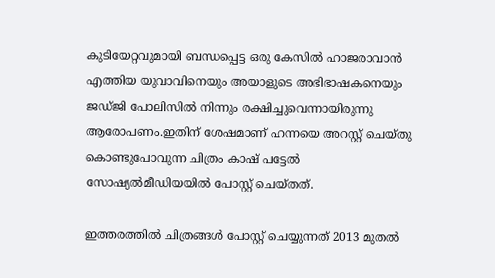കുടിയേറ്റവുമായി ബന്ധപ്പെട്ട ഒരു കേസില്‍ ഹാജരാവാന്‍ എത്തിയ യുവാവിനെയും അയാളുടെ അഭിഭാഷകനെയും ജഡ്ജി പോലിസില്‍ നിന്നും രക്ഷിച്ചുവെന്നായിരുന്നു ആരോപണം.ഇതിന് ശേഷമാണ് ഹന്നയെ അറസ്റ്റ് ചെയ്തു കൊണ്ടുപോവുന്ന ചിത്രം കാഷ് പട്ടേല്‍ സോഷ്യല്‍മീഡിയയില്‍ പോസ്റ്റ് ചെയ്തത്.

ഇത്തരത്തില്‍ ചിത്രങ്ങള്‍ പോസ്റ്റ് ചെയ്യുന്നത് 2013 മുതല്‍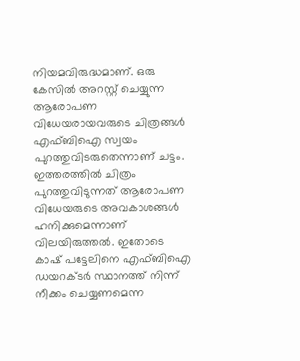നിയമവിരുദ്ധമാണ്. ഒരു കേസില്‍ അറസ്റ്റ് ചെയ്യുന്ന ആരോപണ വിധേയരായവരുടെ ചിത്രങ്ങള്‍ എഫ്ബിഐ സ്വയം പുറത്തുവിടരുതെന്നാണ് ചട്ടം. ഇത്തരത്തില്‍ ചിത്രം പുറത്തുവിടുന്നത് ആരോപണ വിധേയരുടെ അവകാശങ്ങള്‍ ഹനിക്കുമെന്നാണ് വിലയിരുത്തല്‍. ഇതോടെ കാഷ് പട്ടേലിനെ എഫ്ബിഐ ഡയറക്ടര്‍ സ്ഥാനത്ത് നിന്ന് നീക്കം ചെയ്യണമെന്ന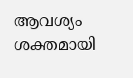ആവശ്യം ശക്തമായി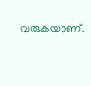വരുകയാണ്.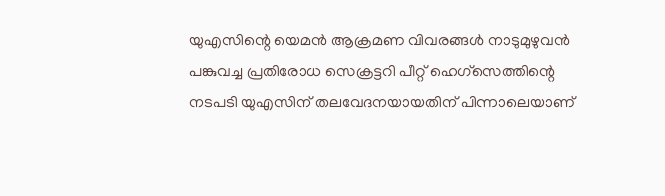യുഎസിന്റെ യെമന്‍ ആക്രമണ വിവരങ്ങള്‍ നാടുമുഴുവന്‍ പങ്കുവച്ച പ്രതിരോധ സെക്രട്ടറി പീറ്റ് ഹെഗ്‌സെത്തിന്റെ നടപടി യുഎസിന് തലവേദനയായതിന് പിന്നാലെയാണ്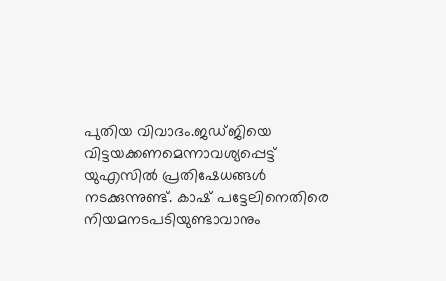പുതിയ വിവാദം.ജഡ്ജിയെ വിട്ടയക്കണമെന്നാവശ്യപ്പെട്ട് യുഎസില്‍ പ്രതിഷേധങ്ങള്‍ നടക്കുന്നുണ്ട്. കാഷ് പട്ടേലിനെതിരെ നിയമനടപടിയുണ്ടാവാനും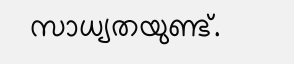സാധ്യതയുണ്ട്.